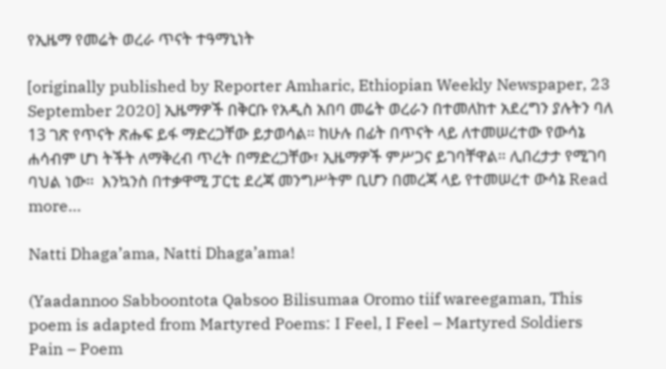የኢዜማ የመሬት ወረራ ጥናት ተዓማኒነት

[originally published by Reporter Amharic, Ethiopian Weekly Newspaper, 23 September 2020] ኢዜማዎች በቅርቡ የአዲስ አበባ መሬት ወረራን በተመለከተ አደረግን ያሉትን ባለ 13 ገጽ የጥናት ጽሑፍ ይፋ ማድረጋቸው ይታወሳል። ከሁሉ በፊት በጥናት ላይ ለተመሠረተው የውሳኔ ሐሳብም ሆነ ትችት ለማቅረብ ጥረት በማድረጋቸው፣ ኢዜማዎች ምሥጋና ይገባቸዋል። ሊበረታታ የሚገባ ባህል ነው።  እንኳንስ በተቃዋሚ ፓርቲ ደረጃ መንግሥትም ቢሆን በመረጃ ላይ የተመሠረተ ውሳኔ Read more…

Natti Dhaga’ama, Natti Dhaga’ama!

(Yaadannoo Sabboontota Qabsoo Bilisumaa Oromo tiif wareegaman, This poem is adapted from Martyred Poems: I Feel, I Feel – Martyred Soldiers Pain – Poem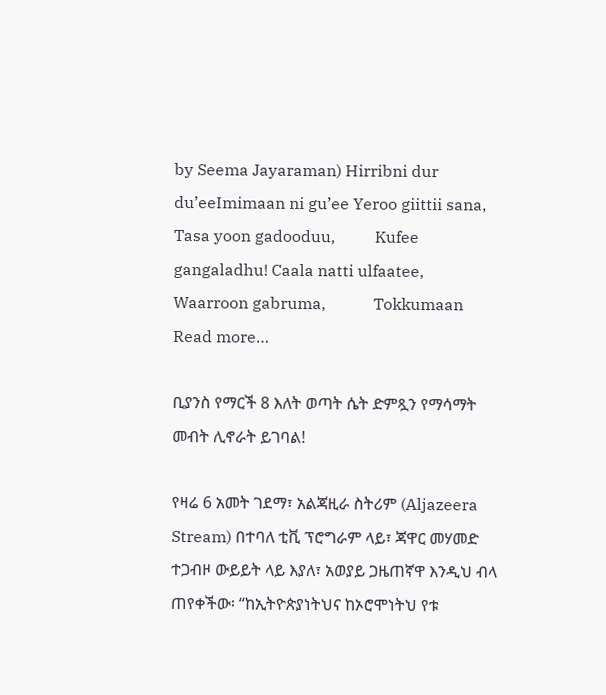by Seema Jayaraman) Hirribni dur du’eeImimaan ni gu’ee Yeroo giittii sana,            Tasa yoon gadooduu,          Kufee gangaladhu! Caala natti ulfaatee,             Waarroon gabruma,            Tokkumaan Read more…

ቢያንስ የማርች 8 እለት ወጣት ሴት ድምጿን የማሳማት መብት ሊኖራት ይገባል!

የዛሬ 6 አመት ገደማ፣ አልጃዚራ ስትሪም (Aljazeera Stream) በተባለ ቲቪ ፕሮግራም ላይ፣ ጃዋር መሃመድ ተጋብዞ ውይይት ላይ እያለ፣ አወያይ ጋዜጠኛዋ እንዲህ ብላ ጠየቀችው፡ “ከኢትዮጵያነትህና ከኦሮሞነትህ የቱ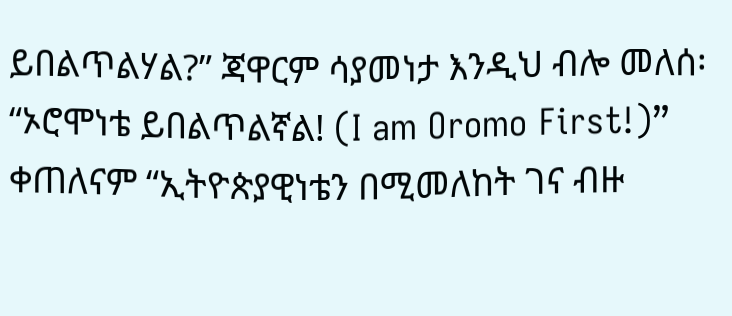ይበልጥልሃል?” ጃዋርም ሳያመነታ እንዲህ ብሎ መለሰ፡ “ኦሮሞነቴ ይበልጥልኛል! (I am Oromo First!)” ቀጠለናም “ኢትዮጵያዊነቴን በሚመለከት ገና ብዙ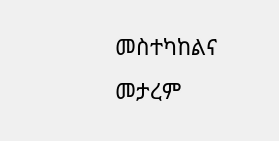መስተካከልና መታረም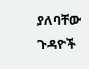ያለባቸው ጉዳዮች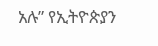አሉ” የኢትዮጵያን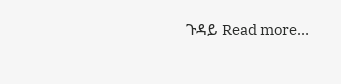ጉዳይ Read more…